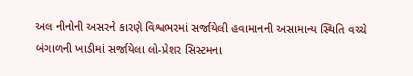અલ નીનોની અસરને કારણે વિશ્વભરમાં સર્જાયેલી હવામાનની અસામાન્ય સ્થિતિ વચ્ચે બંગાળની ખાડીમાં સર્જાયેલા લો-પ્રેશર સિસ્ટમના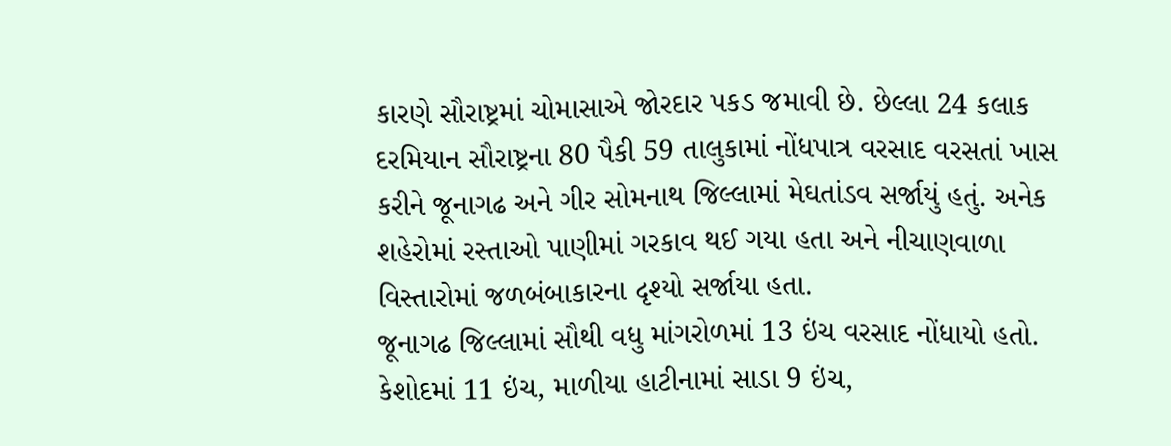કારણે સૌરાષ્ટ્રમાં ચોમાસાએ જોરદાર પકડ જમાવી છે. છેલ્લા 24 કલાક દરમિયાન સૌરાષ્ટ્રના 80 પૈકી 59 તાલુકામાં નોંધપાત્ર વરસાદ વરસતાં ખાસ કરીને જૂનાગઢ અને ગીર સોમનાથ જિલ્લામાં મેઘતાંડવ સર્જાયું હતું. અનેક શહેરોમાં રસ્તાઓ પાણીમાં ગરકાવ થઈ ગયા હતા અને નીચાણવાળા વિસ્તારોમાં જળબંબાકારના દૃશ્યો સર્જાયા હતા.
જૂનાગઢ જિલ્લામાં સૌથી વધુ માંગરોળમાં 13 ઇંચ વરસાદ નોંધાયો હતો. કેશોદમાં 11 ઇંચ, માળીયા હાટીનામાં સાડા 9 ઇંચ,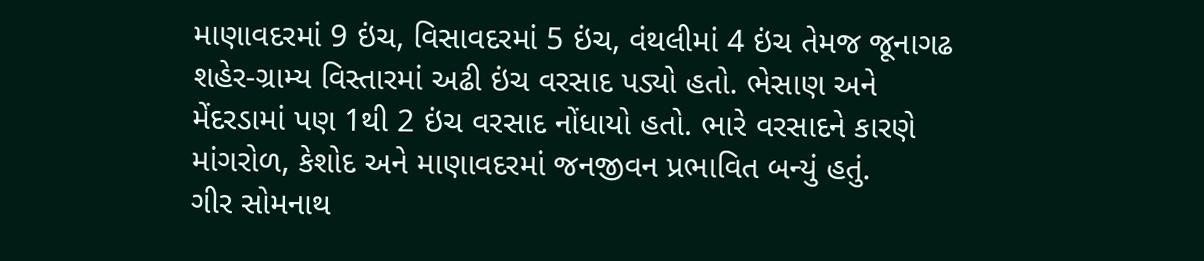માણાવદરમાં 9 ઇંચ, વિસાવદરમાં 5 ઇંચ, વંથલીમાં 4 ઇંચ તેમજ જૂનાગઢ શહેર-ગ્રામ્ય વિસ્તારમાં અઢી ઇંચ વરસાદ પડ્યો હતો. ભેસાણ અને મેંદરડામાં પણ 1થી 2 ઇંચ વરસાદ નોંધાયો હતો. ભારે વરસાદને કારણે માંગરોળ, કેશોદ અને માણાવદરમાં જનજીવન પ્રભાવિત બન્યું હતું.
ગીર સોમનાથ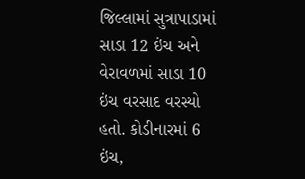જિલ્લામાં સુત્રાપાડામાં સાડા 12 ઇંચ અને વેરાવળમાં સાડા 10 ઇંચ વરસાદ વરસ્યો હતો. કોડીનારમાં 6 ઇંચ,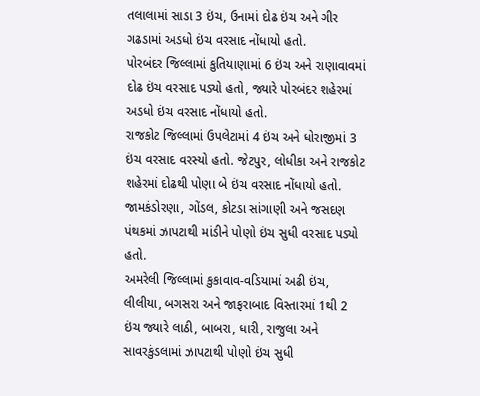તલાલામાં સાડા 3 ઇંચ, ઉનામાં દોઢ ઇંચ અને ગીર ગઢડામાં અડધો ઇંચ વરસાદ નોંધાયો હતો.
પોરબંદર જિલ્લામાં કુતિયાણામાં 6 ઇંચ અને રાણાવાવમાં દોઢ ઇંચ વરસાદ પડ્યો હતો, જ્યારે પોરબંદર શહેરમાં અડધો ઇંચ વરસાદ નોંધાયો હતો.
રાજકોટ જિલ્લામાં ઉપલેટામાં 4 ઇંચ અને ધોરાજીમાં 3 ઇંચ વરસાદ વરસ્યો હતો. જેટપુર, લોધીકા અને રાજકોટ શહેરમાં દોઢથી પોણા બે ઇંચ વરસાદ નોંધાયો હતો. જામકંડોરણા, ગોંડલ, કોટડા સાંગાણી અને જસદણ પંથકમાં ઝાપટાથી માંડીને પોણો ઇંચ સુધી વરસાદ પડ્યો હતો.
અમરેલી જિલ્લામાં કુકાવાવ-વડિયામાં અઢી ઇંચ, લીલીયા, બગસરા અને જાફરાબાદ વિસ્તારમાં 1થી 2 ઇંચ જ્યારે લાઠી, બાબરા, ધારી, રાજુલા અને સાવરકુંડલામાં ઝાપટાથી પોણો ઇંચ સુધી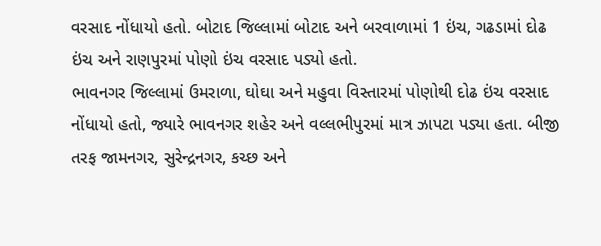વરસાદ નોંધાયો હતો. બોટાદ જિલ્લામાં બોટાદ અને બરવાળામાં 1 ઇંચ, ગઢડામાં દોઢ ઇંચ અને રાણપુરમાં પોણો ઇંચ વરસાદ પડ્યો હતો.
ભાવનગર જિલ્લામાં ઉમરાળા, ઘોઘા અને મહુવા વિસ્તારમાં પોણોથી દોઢ ઇંચ વરસાદ નોંધાયો હતો, જ્યારે ભાવનગર શહેર અને વલ્લભીપુરમાં માત્ર ઝાપટા પડ્યા હતા. બીજી તરફ જામનગર, સુરેન્દ્રનગર, કચ્છ અને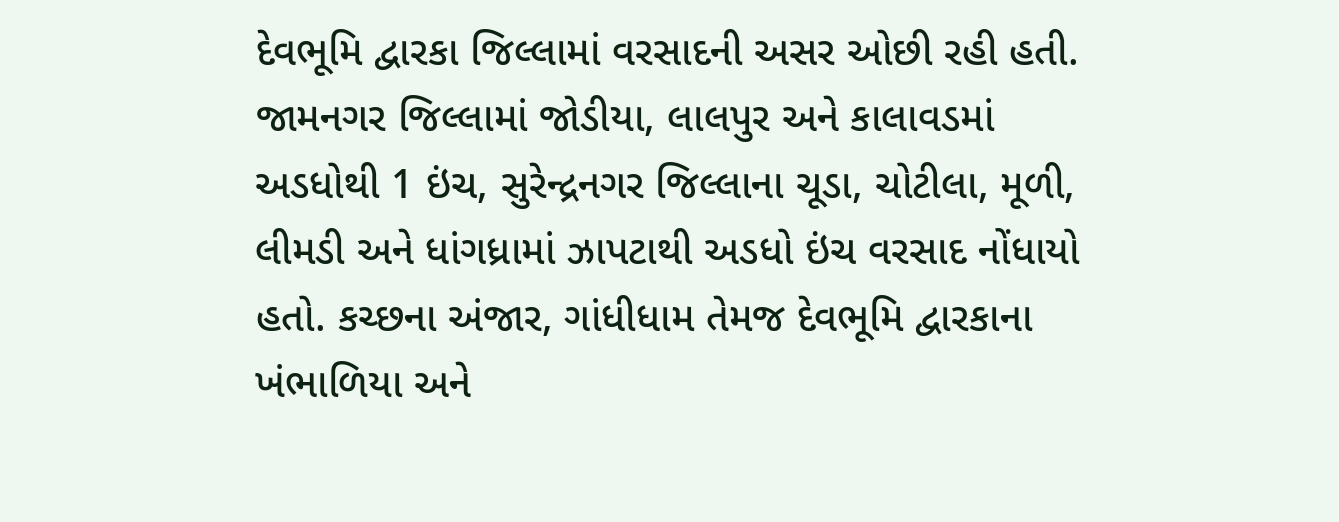દેવભૂમિ દ્વારકા જિલ્લામાં વરસાદની અસર ઓછી રહી હતી. જામનગર જિલ્લામાં જોડીયા, લાલપુર અને કાલાવડમાં અડધોથી 1 ઇંચ, સુરેન્દ્રનગર જિલ્લાના ચૂડા, ચોટીલા, મૂળી, લીમડી અને ધાંગધ્રામાં ઝાપટાથી અડધો ઇંચ વરસાદ નોંધાયો હતો. કચ્છના અંજાર, ગાંધીધામ તેમજ દેવભૂમિ દ્વારકાના ખંભાળિયા અને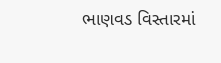ભાણવડ વિસ્તારમાં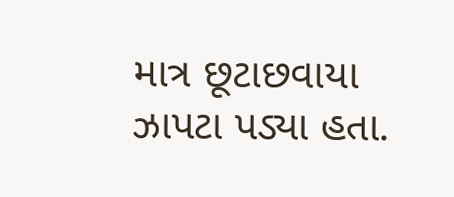માત્ર છૂટાછવાયા ઝાપટા પડ્યા હતા.